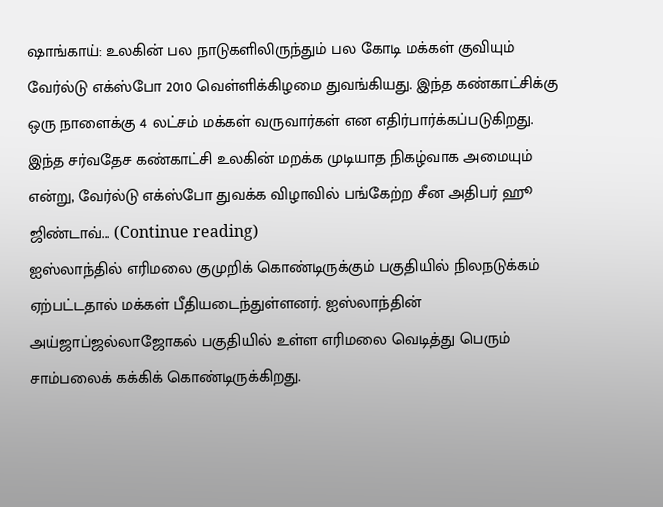ஷாங்காய்: உலகின் பல நாடுகளிலிருந்தும் பல கோடி மக்கள் குவியும் வேர்ல்டு எக்ஸ்போ 2010 வெள்ளிக்கிழமை துவங்கியது. இந்த கண்காட்சிக்கு ஒரு நாளைக்கு 4 லட்சம் மக்கள் வருவார்கள் என எதிர்பார்க்கப்படுகிறது. இந்த சர்வதேச கண்காட்சி உலகின் மறக்க முடியாத நிகழ்வாக அமையும் என்று, வேர்ல்டு எக்ஸ்போ துவக்க விழாவில் பங்கேற்ற சீன அதிபர் ஹூ ஜிண்டாவ்... (Continue reading)
ஐஸ்லாந்தில் எரிமலை குமுறிக் கொண்டிருக்கும் பகுதியில் நிலநடுக்கம் ஏற்பட்டதால் மக்கள் பீதியடைந்துள்ளனர். ஐஸ்லாந்தின் அய்ஜாப்ஜல்லாஜோகல் பகுதியில் உள்ள எரிமலை வெடித்து பெரும் சாம்பலைக் கக்கிக் கொண்டிருக்கிறது.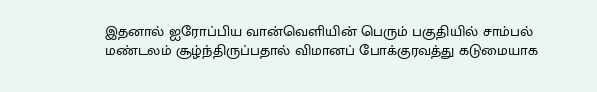இதனால் ஐரோப்பிய வான்வெளியின் பெரும் பகுதியில் சாம்பல் மண்டலம் சூழ்ந்திருப்பதால் விமானப் போக்குரவத்து கடுமையாக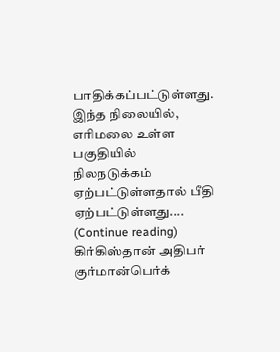பாதிக்கப்பட்டுள்ளது. இந்த நிலையில், எரிமலை உள்ள பகுதியில் நிலநடுக்கம் ஏற்பட்டுள்ளதால் பீதி ஏற்பட்டுள்ளது.... (Continue reading)
கிர்கிஸ்தான் அதிபர் குர்மான்பெர்க்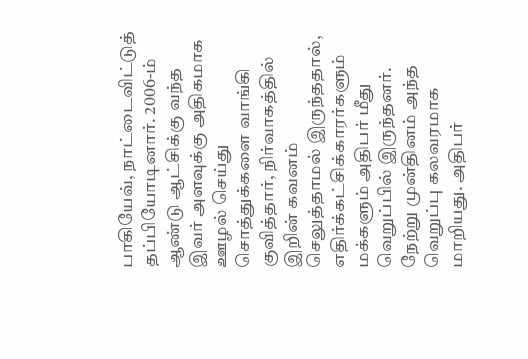பாகியேவ், நாட்டைவிட்டுத் தப்பியோடினார். 2006-ம் ஆண்டு ஆட்சிக்கு வந்த இவர் அளவுக்கு அதிகமாக ஊழல் செய்து சொத்துக்களை வாங்கி குவித்தார், நிர்வாகத்தில் இறின் கவனம் செலுத்தாமல் இருந்ததால், எதிர்க்கட்சிக்காரர்களும் மக்களும் அதிபர் மீது வெறுப்பில் இருந்தனர். நேற்று முன்தினம் அந்த வெறுப்பு கலவரமாக மாறியது. அதிபர்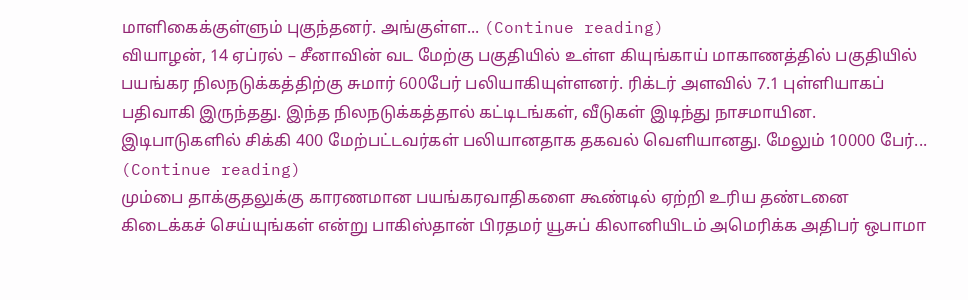மாளிகைக்குள்ளும் புகுந்தனர். அங்குள்ள... (Continue reading)
வியாழன், 14 ஏப்ரல் – சீனாவின் வட மேற்கு பகுதியில் உள்ள கியுங்காய் மாகாணத்தில் பகுதியில் பயங்கர நிலநடுக்கத்திற்கு சுமார் 600பேர் பலியாகியுள்ளனர். ரிக்டர் அளவில் 7.1 புள்ளியாகப் பதிவாகி இருந்தது. இந்த நிலநடுக்கத்தால் கட்டிடங்கள், வீடுகள் இடிந்து நாசமாயின. இடிபாடுகளில் சிக்கி 400 மேற்பட்டவர்கள் பலியானதாக தகவல் வெளியானது. மேலும் 10000 பேர்... (Continue reading)
மும்பை தாக்குதலுக்கு காரணமான பயங்கரவாதிகளை கூண்டில் ஏற்றி உரிய தண்டனை கிடைக்கச் செய்யுங்கள் என்று பாகிஸ்தான் பிரதமர் யூசுப் கிலானியிடம் அமெரிக்க அதிபர் ஒபாமா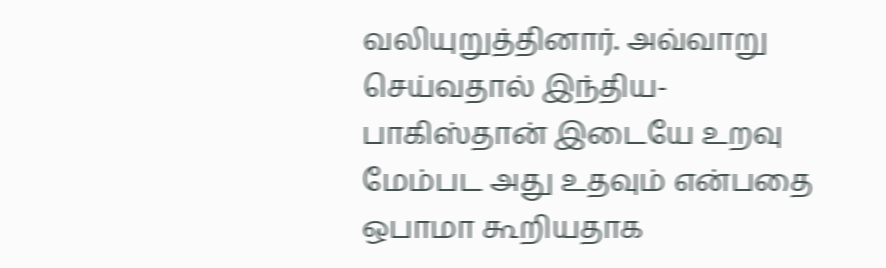வலியுறுத்தினார். அவ்வாறு செய்வதால் இந்திய- பாகிஸ்தான் இடையே உறவு மேம்பட அது உதவும் என்பதை ஒபாமா கூறியதாக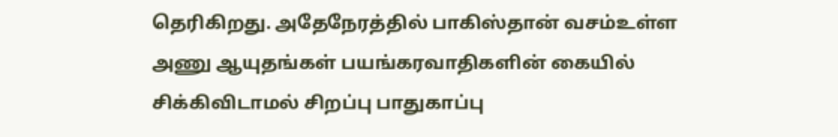தெரிகிறது. அதேநேரத்தில் பாகிஸ்தான் வசம்உள்ள அணு ஆயுதங்கள் பயங்கரவாதிகளின் கையில் சிக்கிவிடாமல் சிறப்பு பாதுகாப்பு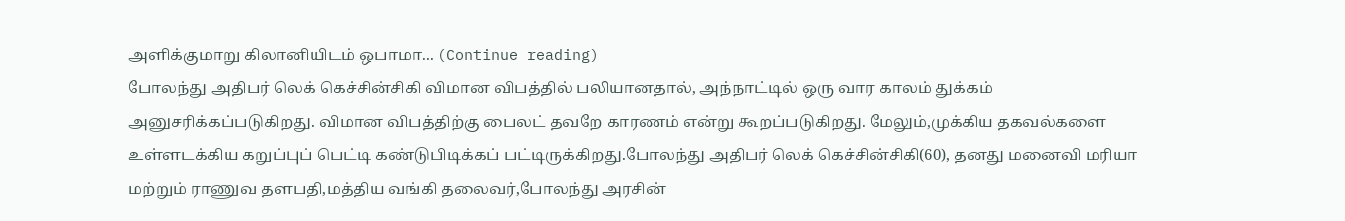அளிக்குமாறு கிலானியிடம் ஒபாமா... (Continue reading)
போலந்து அதிபர் லெக் கெச்சின்சிகி விமான விபத்தில் பலியானதால், அந்நாட்டில் ஒரு வார காலம் துக்கம் அனுசரிக்கப்படுகிறது. விமான விபத்திற்கு பைலட் தவறே காரணம் என்று கூறப்படுகிறது. மேலும்,முக்கிய தகவல்களை உள்ளடக்கிய கறுப்புப் பெட்டி கண்டுபிடிக்கப் பட்டிருக்கிறது.போலந்து அதிபர் லெக் கெச்சின்சிகி(60), தனது மனைவி மரியா மற்றும் ராணுவ தளபதி,மத்திய வங்கி தலைவர்,போலந்து அரசின்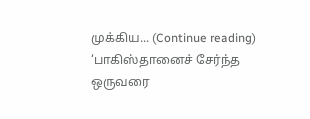முக்கிய... (Continue reading)
‘பாகிஸ்தானைச் சேர்ந்த ஒருவரை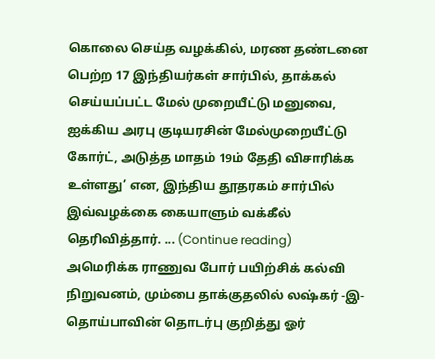கொலை செய்த வழக்கில், மரண தண்டனை பெற்ற 17 இந்தியர்கள் சார்பில், தாக்கல் செய்யப்பட்ட மேல் முறையீட்டு மனுவை, ஐக்கிய அரபு குடியரசின் மேல்முறையீட்டு கோர்ட், அடுத்த மாதம் 19ம் தேதி விசாரிக்க உள்ளது’ என, இந்திய தூதரகம் சார்பில் இவ்வழக்கை கையாளும் வக்கீல் தெரிவித்தார். ... (Continue reading)
அமெரிக்க ராணுவ போர் பயிற்சிக் கல்வி நிறுவனம், மும்பை தாக்குதலில் லஷ்கர் -இ- தொய்பாவின் தொடர்பு குறித்து ஓர்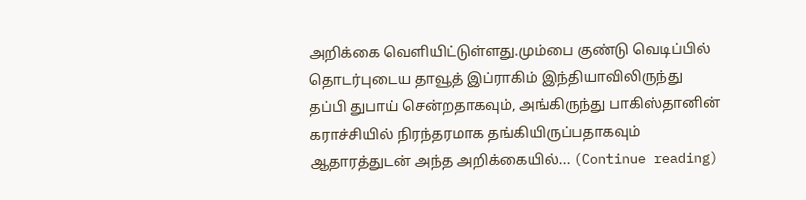அறிக்கை வெளியிட்டுள்ளது.மும்பை குண்டு வெடிப்பில் தொடர்புடைய தாவூத் இப்ராகிம் இந்தியாவிலிருந்து தப்பி துபாய் சென்றதாகவும், அங்கிருந்து பாகிஸ்தானின் கராச்சியில் நிரந்தரமாக தங்கியிருப்பதாகவும் ஆதாரத்துடன் அந்த அறிக்கையில்... (Continue reading)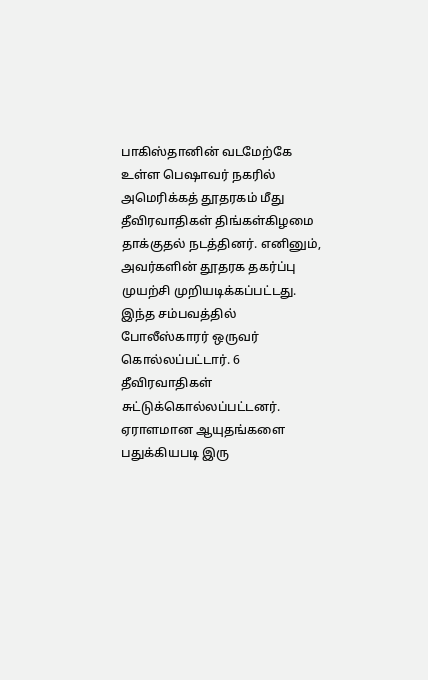பாகிஸ்தானின் வடமேற்கே உள்ள பெஷாவர் நகரில் அமெரிக்கத் தூதரகம் மீது தீவிரவாதிகள் திங்கள்கிழமை தாக்குதல் நடத்தினர். எனினும், அவர்களின் தூதரக தகர்ப்பு முயற்சி முறியடிக்கப்பட்டது. இந்த சம்பவத்தில் போலீஸ்காரர் ஒருவர் கொல்லப்பட்டார். 6 தீவிரவாதிகள் சுட்டுக்கொல்லப்பட்டனர். ஏராளமான ஆயுதங்களை பதுக்கியபடி இரு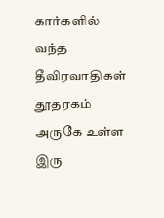கார்களில் வந்த தீவிரவாதிகள் தூதரகம் அருகே உள்ள இரு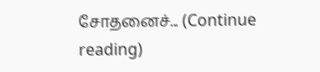சோதனைச்... (Continue reading)